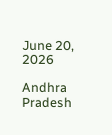June 20, 2026

Andhra Pradesh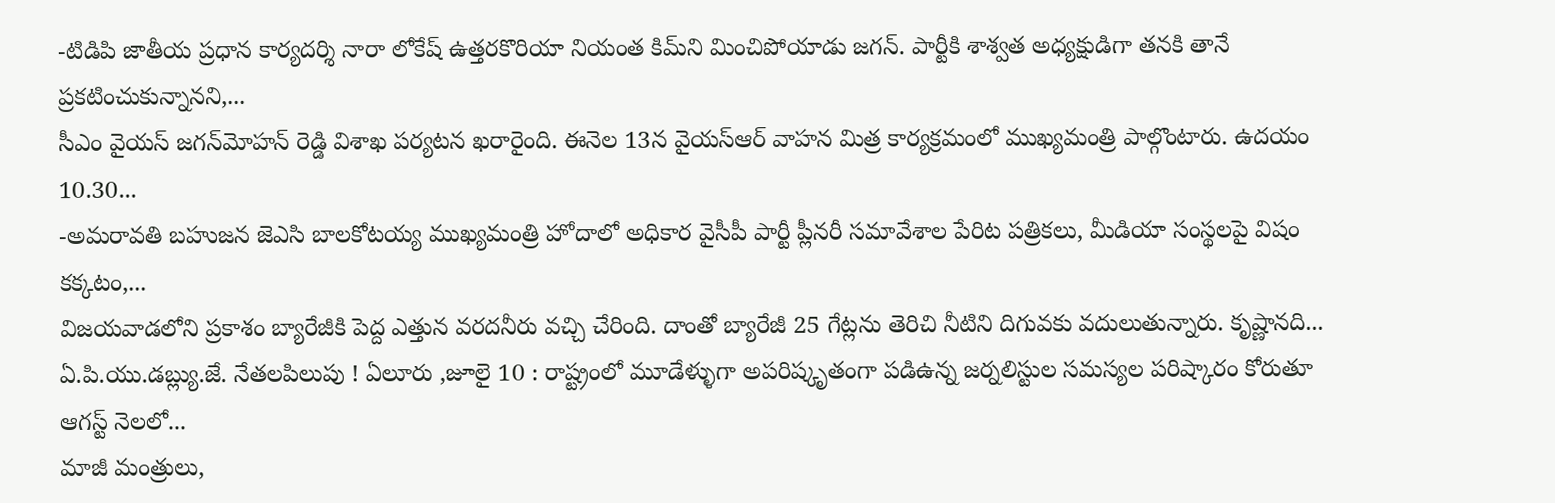-టిడిపి జాతీయ ప్రధాన కార్యదర్శి నారా లోకేష్ ఉత్త‌ర‌కొరియా నియంత‌ కిమ్‌ని మించిపోయాడు జ‌గ‌న్. పార్టీకి శాశ్వ‌త అధ్య‌క్షుడిగా త‌న‌కి తానే ప్ర‌క‌టించుకున్నాన‌ని,...
సీఎం వైయ‌స్ జగన్‌మోహన్‌ రెడ్డి విశాఖ పర్యటన ఖరారైంది. ఈనెల 13న వైయ‌స్ఆర్ వాహ‌న మిత్ర కార్య‌క్ర‌మంలో ముఖ్య‌మంత్రి పాల్గొంటారు. ఉదయం 10.30...
-అమరావతి బహుజన జెఎసి బాలకోటయ్య ముఖ్యమంత్రి హోదాలో అధికార వైసీపీ పార్టీ ప్లీనరీ సమావేశాల పేరిట పత్రికలు, మీడియా సంస్థలపై విషం కక్కటం,...
విజ‌య‌వాడ‌లోని ప్ర‌కాశం బ్యారేజీకి పెద్ద ఎత్తున వ‌ర‌ద‌నీరు వ‌చ్చి చేరింది. దాంతో బ్యారేజీ 25 గేట్లను తెరిచి నీటిని దిగువకు వదులుతున్నారు. కృష్ణానది...
ఏ.పి.యు.డబ్ల్యు.జే. నేతలపిలుపు ! ఏలూరు ,జూలై 10 : రాష్ట్రంలో మూడేళ్ళుగా అపరిష్కృతంగా పడిఉన్న జర్నలిస్టుల సమస్యల పరిష్కారం కోరుతూ ఆగస్ట్ నెలలో...
మాజీ మంత్రులు,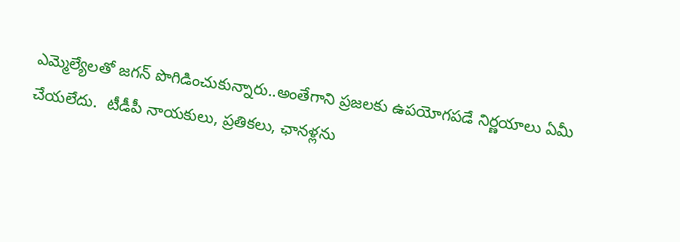ఎమ్మెల్యేల‌తో జ‌గ‌న్ పొగిడించుకున్నారు..అంతేగాని ప్రజ‌ల‌కు ఉప‌యోగ‌ప‌డే నిర్ణ‌యాలు ఏమీ చేయ‌లేదు.  టీడీపీ నాయ‌కులు, ప్రతిక‌లు, ఛాన‌ళ్ల‌ను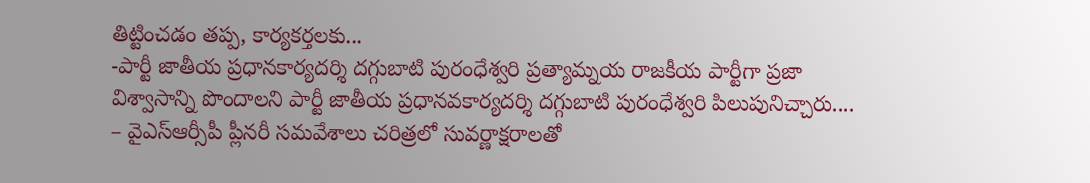తిట్టించ‌డం త‌ప్ప‌, కార్యక‌ర్తల‌కు...
-పార్టీ జాతీయ ప్రధానకార్యదర్శి దగ్గుబాటి పురంధేశ్వరి ప్రత్యామ్నయ రాజకీయ పార్టీగా ప్రజా విశ్వాసాన్ని పొందాలని పార్టీ జాతీయ ప్రధానవకార్యదర్శి దగ్గుబాటి పురంధేశ్వరి పిలుపునిచ్చారు....
– వైఎస్ఆర్సీపీ ప్లీనరీ సమవేశాలు చరిత్రలో సువర్ణాక్షరాలతో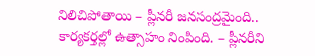నిలిచిపోతాయి – ప్లీనరీ జనసంద్రమైంది.. కార్యకర్తల్లో ఉత్సాహం నింపింది. – ప్లీనరీని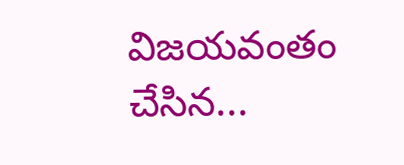విజయవంతం చేసిన...